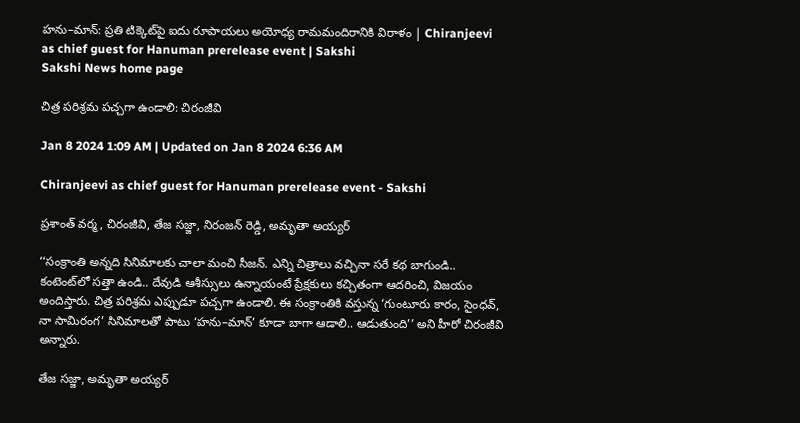హను–మాన్‌: ప్రతి టిక్కెట్‌పై ఐదు రూపాయలు అయోధ్య రామమందిరానికి విరాళం | Chiranjeevi as chief guest for Hanuman prerelease event | Sakshi
Sakshi News home page

చిత్ర పరిశ్రమ పచ్చగా ఉండాలి: చిరంజీవి

Jan 8 2024 1:09 AM | Updated on Jan 8 2024 6:36 AM

Chiranjeevi as chief guest for Hanuman prerelease event - Sakshi

ప్రశాంత్‌ వర్మ, చిరంజీవి, తేజ సజ్జా, నిరంజన్‌ రెడ్డి, అమృతా అయ్యర్‌

‘‘సంక్రాంతి అన్నది సినిమాలకు చాలా మంచి సీజన్‌. ఎన్ని చిత్రాలు వచ్చినా సరే కథ బాగుండి.. కంటెంట్‌లో సత్తా ఉండి.. దేవుడి ఆశీస్సులు ఉన్నాయంటే ప్రేక్షకులు కచ్చితంగా ఆదరించి, విజయం అందిస్తారు. చిత్ర పరిశ్రమ ఎప్పుడూ పచ్చగా ఉండాలి. ఈ సంక్రాంతికి వస్తున్న ‘గుంటూరు కారం, సైంధవ్, నా సామిరంగ’ సినిమాలతో పాటు ‘హను–మాన్‌’ కూడా బాగా ఆడాలి.. ఆడుతుంది’’ అని హీరో చిరంజీవి అన్నారు.

తేజ సజ్జా, అమృతా అయ్యర్‌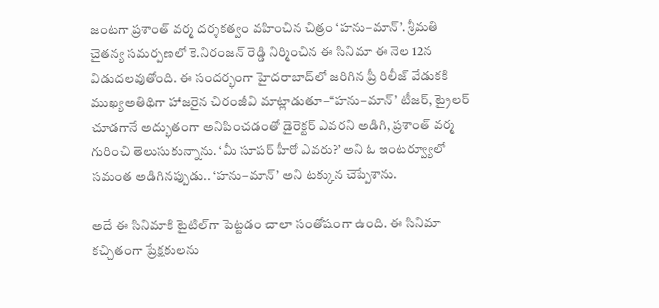జంటగా ప్రశాంత్‌ వర్మ దర్శకత్వం వహించిన చిత్రం ‘హను–మాన్‌’. శ్రీమతి చైతన్య సమర్పణలో కె.నిరంజన్‌ రెడ్డి నిర్మించిన ఈ సినిమా ఈ నెల 12న విడుదలవుతోంది. ఈ సందర్భంగా హైదరాబాద్‌లో జరిగిన ప్రీ రిలీజ్‌ వేడుకకి ముఖ్యఅతిథిగా హాజరైన చిరంజీవి మాట్లాడుతూ–‘‘హను–మాన్‌’ టీజర్, ట్రైలర్‌ చూడగానే అద్భుతంగా అనిపించడంతో డైరెక్టర్‌ ఎవరని అడిగి, ప్రశాంత్‌ వర్మ గురించి తెలుసుకున్నాను. ‘మీ సూపర్‌ హీరో ఎవరు?’ అని ఓ ఇంటర్వ్యూలో సమంత అడిగినప్పుడు.. ‘హను–మాన్‌’ అని టక్కున చెప్పేశాను.

అదే ఈ సినిమాకి టైటిల్‌గా పెట్టడం చాలా సంతోషంగా ఉంది. ఈ సినిమా కచ్చితంగా ప్రేక్షకులను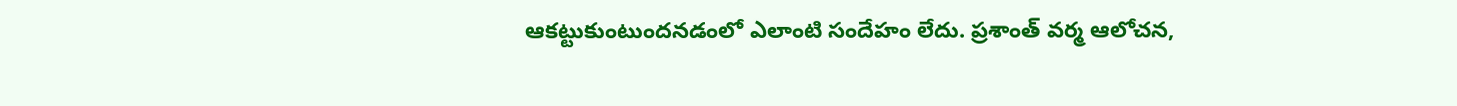ఆకట్టుకుంటుందనడంలో ఎలాంటి సందేహం లేదు. ప్రశాంత్‌ వర్మ ఆలోచన,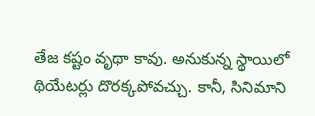తేజ కష్టం వృథా కావు. అనుకున్న స్థాయిలో థియేటర్లు దొరక్కపోవచ్చు. కానీ, సినిమాని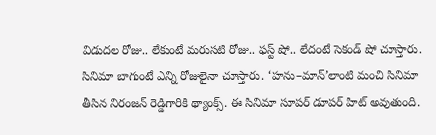విడుదల రోజు.. లేకుంటే మరుసటి రోజు.. ఫస్ట్‌ షో.. లేదంటే సెకండ్‌ షో చూస్తారు. సినిమా బాగుంటే ఎన్ని రోజులైనా చూస్తారు. ‘హను–మాన్‌’లాంటి మంచి సినిమా తీసిన నిరంజన్‌ రెడ్డిగారికి థ్యాంక్స్‌. ఈ సినిమా సూపర్‌ డూపర్‌ హిట్‌ అవుతుంది.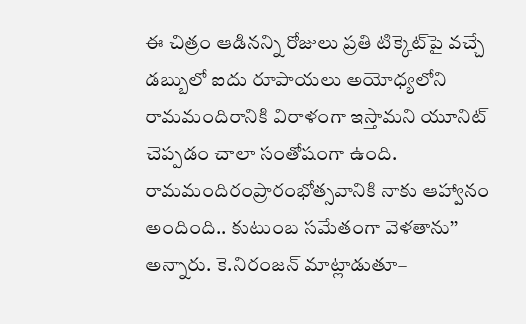ఈ చిత్రం ఆడినన్ని రోజులు ప్రతి టిక్కెట్‌పై వచ్చే డబ్బులో ఐదు రూపాయలు అయోధ్యలోని రామమందిరానికి విరాళంగా ఇస్తామని యూనిట్‌ చెప్పడం చాలా సంతోషంగా ఉంది. రామమందిరంప్రారంభోత్సవానికి నాకు ఆహ్వానం అందింది.. కుటుంబ సమేతంగా వెళతాను’’ అన్నారు. కె.నిరంజన్‌ మాట్లాడుతూ–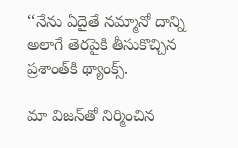‘‘నేను ఏదైతే నమ్మానో దాన్ని అలాగే తెరపైకి తీసుకొచ్చిన ప్రశాంత్‌కి థ్యాంక్స్‌.

మా విజన్‌తో నిర్మించిన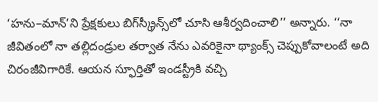‘హను–మాన్‌’ని ప్రేక్షకులు బిగ్‌స్క్రీన్స్‌లో చూసి ఆశీర్వదించాలి’’ అన్నారు. ‘‘నా జీవితంలో నా తల్లిదండ్రుల తర్వాత నేను ఎవరికైనా థ్యాంక్స్‌ చెప్పుకోవాలంటే అది చిరంజీవిగారికే. ఆయన స్ఫూర్తితో ఇండస్ట్రీకి వచ్చి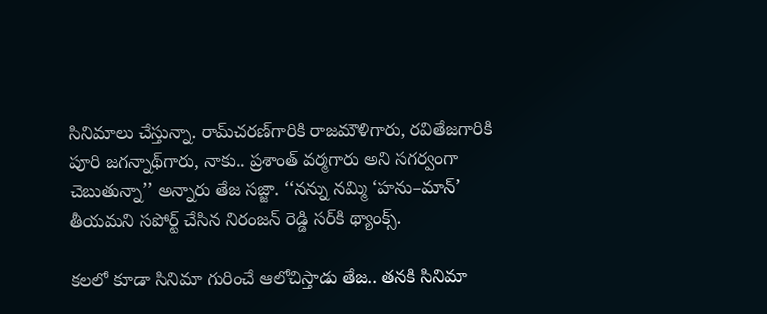సినిమాలు చేస్తున్నా. రామ్‌చరణ్‌గారికి రాజమౌళిగారు, రవితేజగారికి పూరి జగన్నాథ్‌గారు, నాకు.. ప్రశాంత్‌ వర్మగారు అని సగర్వంగా చెబుతున్నా’’ అన్నారు తేజ సజ్జా. ‘‘నన్ను నమ్మి ‘హను–మాన్‌’ తీయమని సపోర్ట్‌ చేసిన నిరంజన్‌ రెడ్డి సర్‌కి థ్యాంక్స్‌.

కలలో కూడా సినిమా గురించే ఆలోచిస్తాడు తేజ.. తనకి సినిమా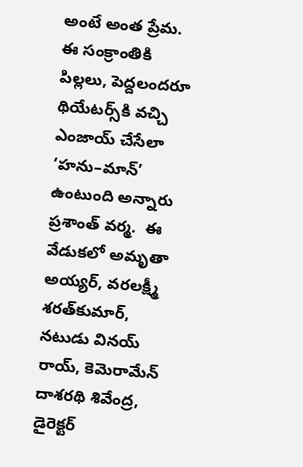అంటే అంత ప్రేమ. ఈ సంక్రాంతికి పిల్లలు, పెద్దలందరూ థియేటర్స్‌కి వచ్చి ఎంజాయ్‌ చేసేలా ‘హను–మాన్‌’ ఉంటుంది అన్నారు ప్రశాంత్‌ వర్మ.  ఈ వేడుకలో అమృతా అయ్యర్, వరలక్ష్మీ శరత్‌కుమార్, నటుడు వినయ్‌ రాయ్, కెమెరామేన్‌ దాశరథి శివేంద్ర, డైరెక్టర్‌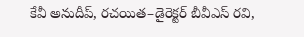కేవీ అనుదీప్, రచయిత–డైరెక్టర్‌ బీవీఎస్‌ రవి,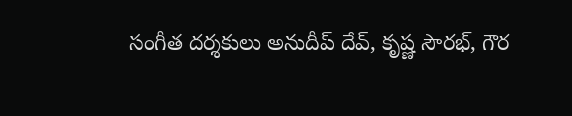సంగీత దర్శకులు అనుదీప్‌ దేవ్, కృష్ణ సౌరభ్, గౌర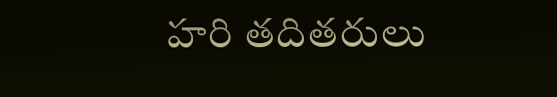హరి తదితరులు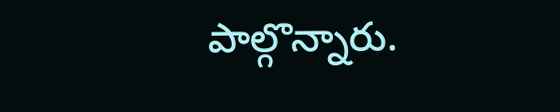పాల్గొన్నారు.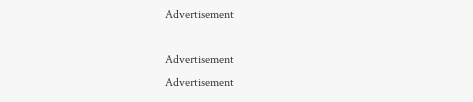Advertisement

Advertisement
Advertisement